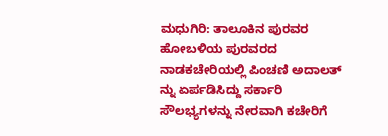ಮಧುಗಿರಿ: ತಾಲೂಕಿನ ಪುರವರ ಹೋಬಳಿಯ ಪುರವರದ ನಾಡಕಚೇರಿಯಲ್ಲಿ ಪಿಂಚಣಿ ಅದಾಲತ್ ನ್ನು ಏರ್ಪಡಿಸಿದ್ದು ಸರ್ಕಾರಿ ಸೌಲಭ್ಯಗಳನ್ನು ನೇರವಾಗಿ ಕಚೇರಿಗೆ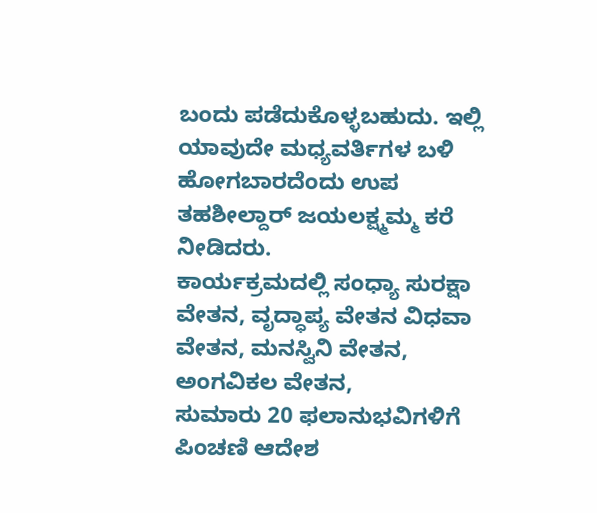ಬಂದು ಪಡೆದುಕೊಳ್ಳಬಹುದು. ಇಲ್ಲಿ ಯಾವುದೇ ಮಧ್ಯವರ್ತಿಗಳ ಬಳಿ ಹೋಗಬಾರದೆಂದು ಉಪ ತಹಶೀಲ್ದಾರ್ ಜಯಲಕ್ಷ್ಮಮ್ಮ ಕರೆ ನೀಡಿದರು.
ಕಾರ್ಯಕ್ರಮದಲ್ಲಿ ಸಂಧ್ಯಾ ಸುರಕ್ಷಾ ವೇತನ, ವೃದ್ಧಾಪ್ಯ ವೇತನ ವಿಧವಾ ವೇತನ, ಮನಸ್ವಿನಿ ವೇತನ, ಅಂಗವಿಕಲ ವೇತನ,
ಸುಮಾರು 20 ಫಲಾನುಭವಿಗಳಿಗೆ ಪಿಂಚಣಿ ಆದೇಶ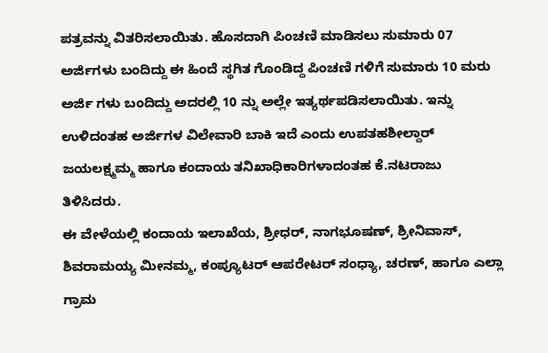ಪತ್ರವನ್ನು ವಿತರಿಸಲಾಯಿತು. ಹೊಸದಾಗಿ ಪಿಂಚಣಿ ಮಾಡಿಸಲು ಸುಮಾರು 07 ಅರ್ಜಿಗಳು ಬಂದಿದ್ದು ಈ ಹಿಂದೆ ಸ್ಥಗಿತ ಗೊಂಡಿದ್ದ ಪಿಂಚಣಿ ಗಳಿಗೆ ಸುಮಾರು 10 ಮರು ಅರ್ಜಿ ಗಳು ಬಂದಿದ್ದು ಅದರಲ್ಲಿ 10 ನ್ನು ಅಲ್ಲೇ ಇತ್ಯರ್ಥಪಡಿಸಲಾಯಿತು. ಇನ್ನು ಉಳಿದಂತಹ ಅರ್ಜಿಗಳ ವಿಲೇವಾರಿ ಬಾಕಿ ಇದೆ ಎಂದು ಉಪತಹಶೀಲ್ದಾರ್ ಜಯಲಕ್ಷ್ಮಮ್ಮ ಹಾಗೂ ಕಂದಾಯ ತನಿಖಾಧಿಕಾರಿಗಳಾದಂತಹ ಕೆ.ನಟರಾಜು ತಿಳಿಸಿದರು.
ಈ ವೇಳೆಯಲ್ಲಿ ಕಂದಾಯ ಇಲಾಖೆಯ, ಶ್ರೀಧರ್, ನಾಗಭೂಷಣ್, ಶ್ರೀನಿವಾಸ್, ಶಿವರಾಮಯ್ಯ ಮೀನಮ್ಮ, ಕಂಪ್ಯೂಟರ್ ಆಪರೇಟರ್ ಸಂಧ್ಯಾ, ಚರಣ್, ಹಾಗೂ ಎಲ್ಲಾ ಗ್ರಾಮ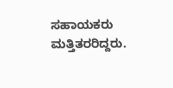ಸಹಾಯಕರು ಮತ್ತಿತರರಿದ್ದರು.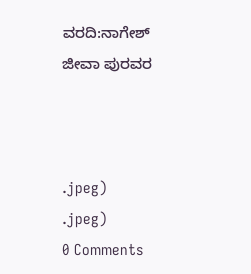ವರದಿ:ನಾಗೇಶ್ ಜೀವಾ ಪುರವರ



.jpeg)
.jpeg)
0 Comments